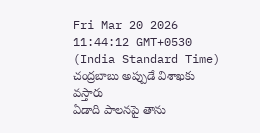Fri Mar 20 2026 11:44:12 GMT+0530 (India Standard Time)
చంద్రబాబు అప్పుడే విశాఖకు వస్తారు
ఏడాది పాలనపై తాను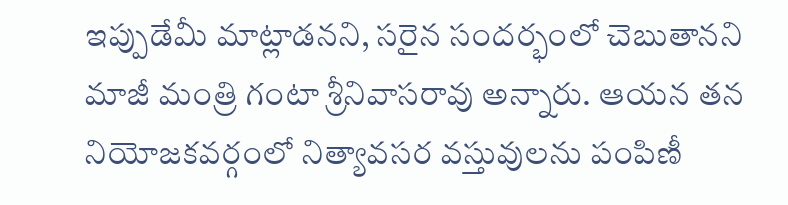ఇప్పుడేమీ మాట్లాడనని, సరైన సందర్భంలో చెబుతానని మాజీ మంత్రి గంటా శ్రీనివాసరావు అన్నారు. ఆయన తన నియోజకవర్గంలో నిత్యావసర వస్తువులను పంపిణీ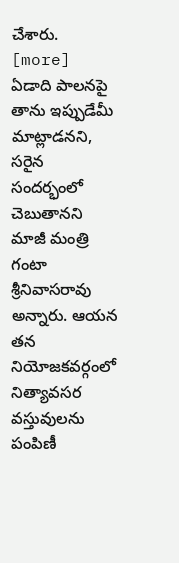చేశారు. [more]
ఏడాది పాలనపై తాను ఇప్పుడేమీ మాట్లాడనని, సరైన సందర్భంలో చెబుతానని మాజీ మంత్రి గంటా శ్రీనివాసరావు అన్నారు. ఆయన తన నియోజకవర్గంలో నిత్యావసర వస్తువులను పంపిణీ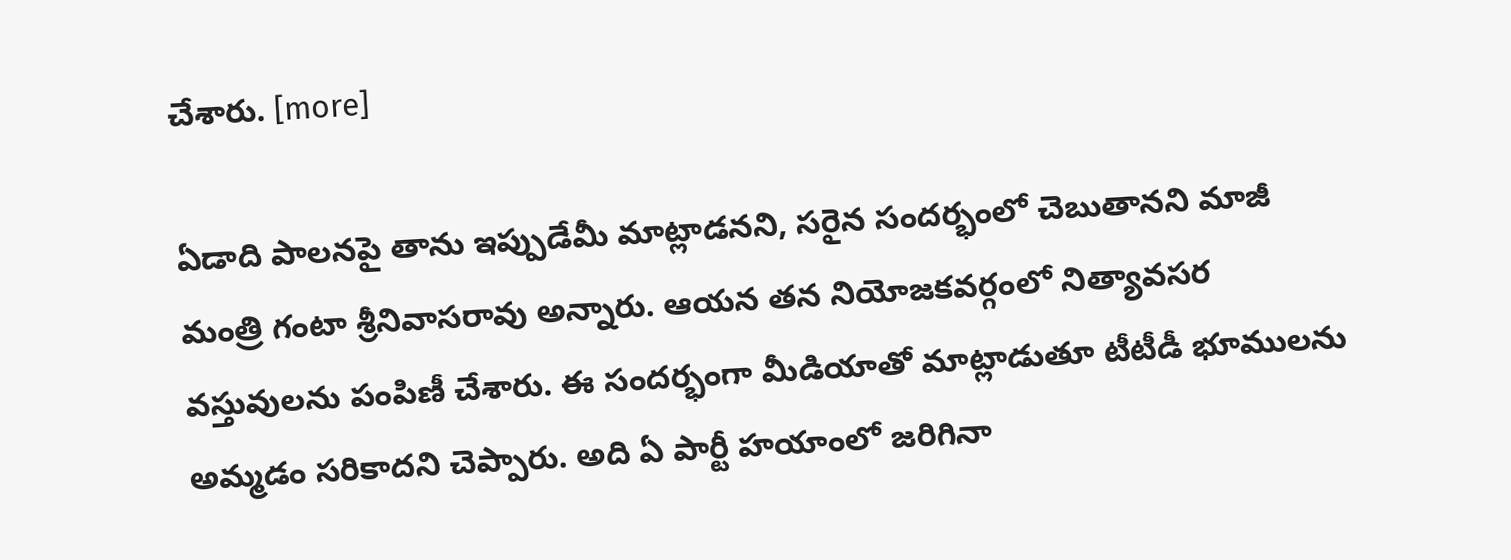చేశారు. [more]

ఏడాది పాలనపై తాను ఇప్పుడేమీ మాట్లాడనని, సరైన సందర్భంలో చెబుతానని మాజీ మంత్రి గంటా శ్రీనివాసరావు అన్నారు. ఆయన తన నియోజకవర్గంలో నిత్యావసర వస్తువులను పంపిణీ చేశారు. ఈ సందర్భంగా మీడియాతో మాట్లాడుతూ టీటీడీ భూములను అమ్మడం సరికాదని చెప్పారు. అది ఏ పార్టీ హయాంలో జరిగినా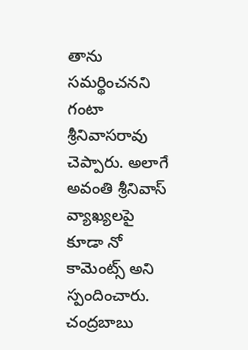తాను సమర్థించనని గంటా శ్రీనివాసరావు చెప్పారు. అలాగే అవంతి శ్రీనివాస్ వ్యాఖ్యలపై కూడా నో కామెంట్స్ అని స్పందించారు. చంద్రబాబు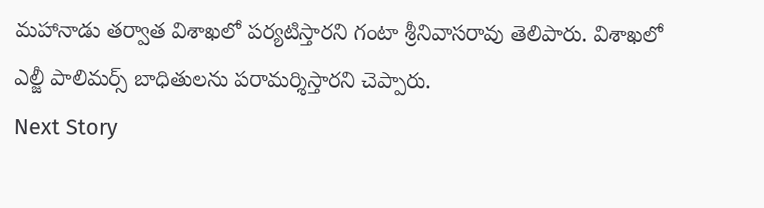మహానాడు తర్వాత విశాఖలో పర్యటిస్తారని గంటా శ్రీనివాసరావు తెలిపారు. విశాఖలో ఎల్జీ పాలిమర్స్ బాధితులను పరామర్శిస్తారని చెప్పారు.
Next Story